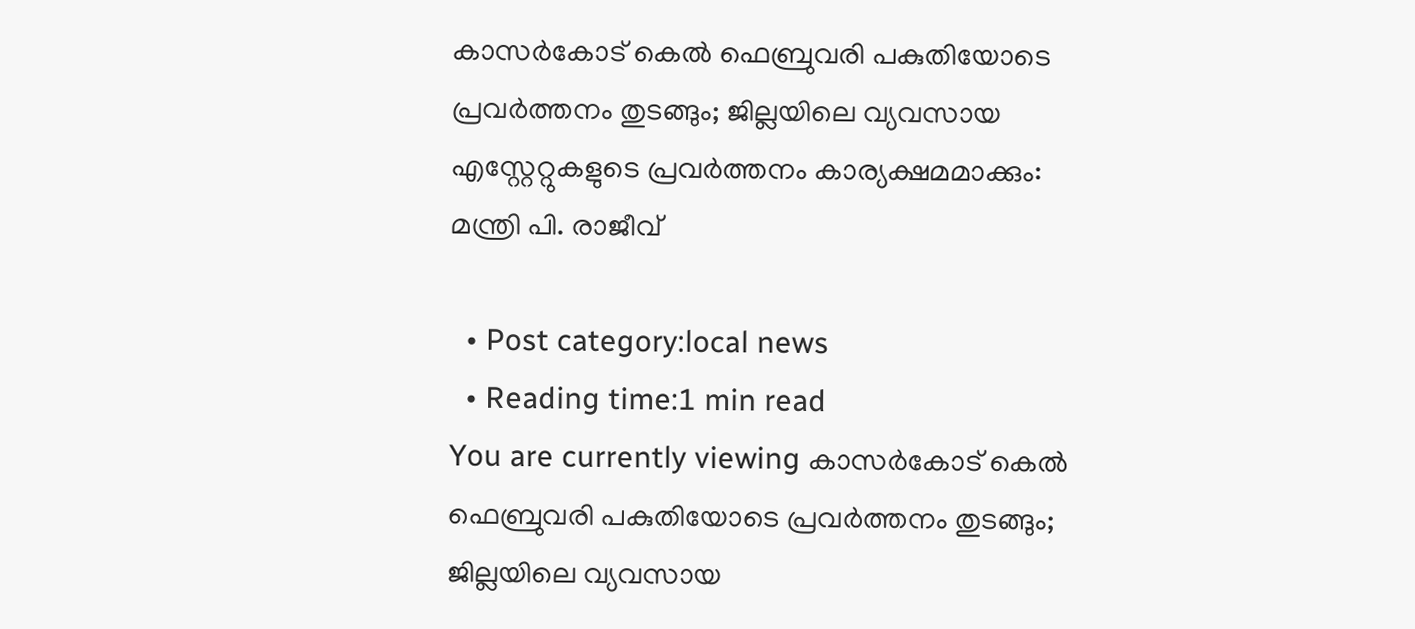കാസർകോട് കെല്‍ ഫെബ്രുവരി പകുതിയോടെ പ്രവര്‍ത്തനം തുടങ്ങും; ജില്ലയിലെ വ്യവസായ എസ്റ്റേറ്റുകളുടെ പ്രവര്‍ത്തനം കാര്യക്ഷമമാക്കും: മന്ത്രി പി. രാജീവ്

  • Post category:local news
  • Reading time:1 min read
You are currently viewing കാസർകോട് കെല്‍ ഫെബ്രുവരി പകുതിയോടെ പ്രവര്‍ത്തനം തുടങ്ങും; ജില്ലയിലെ വ്യവസായ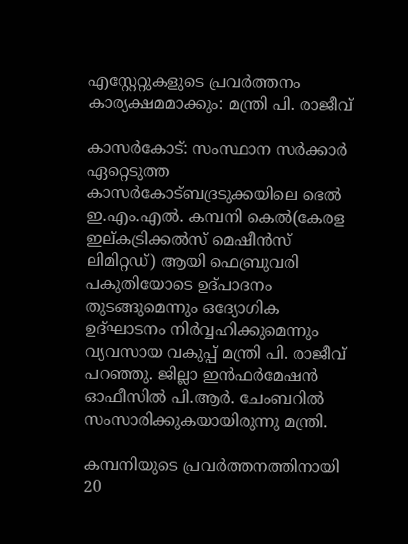എസ്റ്റേറ്റുകളുടെ പ്രവര്‍ത്തനം കാര്യക്ഷമമാക്കും: മന്ത്രി പി. രാജീവ്

കാസർകോട്: സംസ്ഥാന സര്‍ക്കാര്‍ ഏറ്റെടുത്ത കാസർകോട്ബദ്രടുക്കയിലെ ഭെല്‍ ഇ.എം.എല്‍. കമ്പനി കെല്‍(കേരള ഇല്കട്രിക്കല്‍സ് മെഷീന്‍സ് ലിമിറ്റഡ്) ആയി ഫെബ്രുവരി പകുതിയോടെ ഉദ്പാദനം തുടങ്ങുമെന്നും ഒദ്യോഗിക ഉദ്ഘാടനം നിര്‍വ്വഹിക്കുമെന്നും വ്യവസായ വകുപ്പ് മന്ത്രി പി. രാജീവ് പറഞ്ഞു. ജില്ലാ ഇന്‍ഫര്‍മേഷന്‍ ഓഫീസില്‍ പി.ആര്‍. ചേംബറില്‍ സംസാരിക്കുകയായിരുന്നു മന്ത്രി.

കമ്പനിയുടെ പ്രവര്‍ത്തനത്തിനായി 20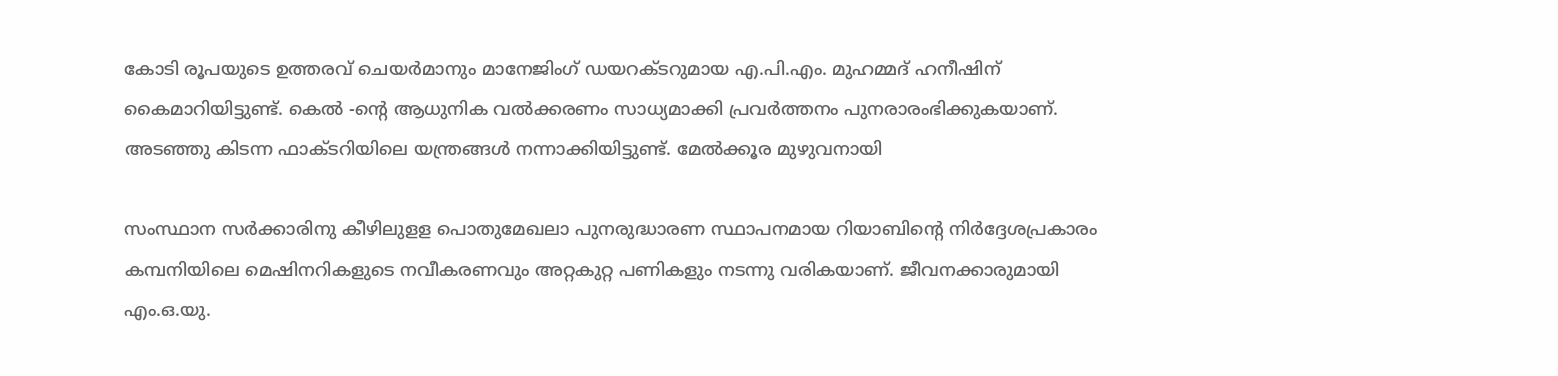കോടി രൂപയുടെ ഉത്തരവ് ചെയര്‍മാനും മാനേജിംഗ് ഡയറക്ടറുമായ എ.പി.എം. മുഹമ്മദ് ഹനീഷിന് കൈമാറിയിട്ടുണ്ട്. കെല്‍ -ൻ്റെ ആധുനിക വല്‍ക്കരണം സാധ്യമാക്കി പ്രവര്‍ത്തനം പുനരാരംഭിക്കുകയാണ്. അടഞ്ഞു കിടന്ന ഫാക്ടറിയിലെ യന്ത്രങ്ങള്‍ നന്നാക്കിയിട്ടുണ്ട്. മേല്‍ക്കൂര മുഴുവനായി

സംസ്ഥാന സര്‍ക്കാരിനു കീഴിലുളള പൊതുമേഖലാ പുനരുദ്ധാരണ സ്ഥാപനമായ റിയാബിൻ്റെ നിര്‍ദ്ദേശപ്രകാരം കമ്പനിയിലെ മെഷിനറികളുടെ നവീകരണവും അറ്റകുറ്റ പണികളും നടന്നു വരികയാണ്. ജീവനക്കാരുമായി എം.ഒ.യു.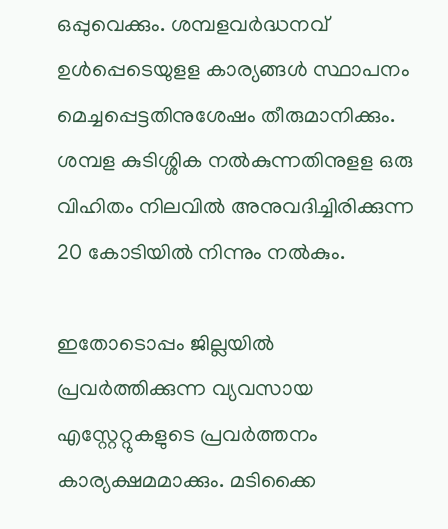ഒപ്പുവെക്കും. ശമ്പളവര്‍ദ്ധനവ് ഉള്‍പ്പെടെയുളള കാര്യങ്ങള്‍ സ്ഥാപനം മെച്ചപ്പെട്ടതിനുശേഷം തീരുമാനിക്കും. ശമ്പള കുടിശ്ശിക നല്‍കുന്നതിനുളള ഒരു വിഹിതം നിലവില്‍ അനുവദിച്ചിരിക്കുന്ന 20 കോടിയില്‍ നിന്നും നല്‍കും.

ഇതോടൊപ്പം ജില്ലയില്‍ പ്രവര്‍ത്തിക്കുന്ന വ്യവസായ എസ്റ്റേറ്റുകളുടെ പ്രവര്‍ത്തനം കാര്യക്ഷമമാക്കും. മടിക്കൈ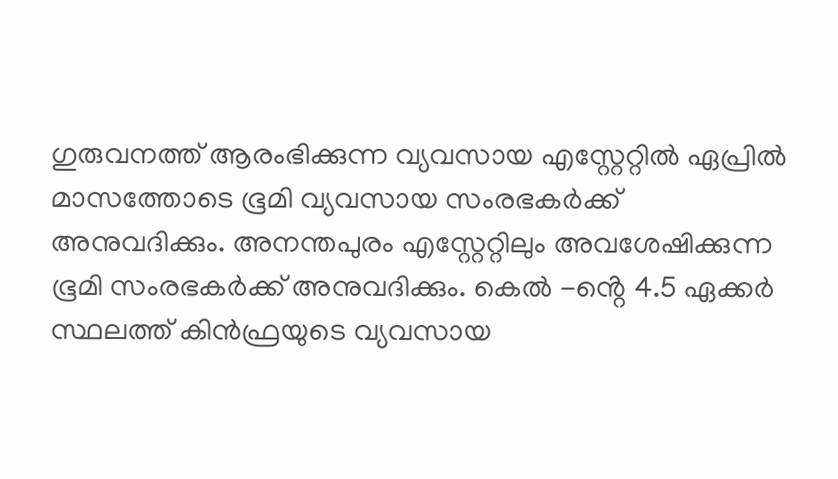ഗുരുവനത്ത് ആരംഭിക്കുന്ന വ്യവസായ എസ്റ്റേറ്റില്‍ ഏപ്രില്‍ മാസത്തോടെ ഭൂമി വ്യവസായ സംരഭകര്‍ക്ക് അനുവദിക്കും. അനന്തപുരം എസ്റ്റേറ്റിലും അവശേഷിക്കുന്ന ഭൂമി സംരഭകര്‍ക്ക് അനുവദിക്കും. കെല്‍ -ൻ്റെ 4.5 ഏക്കര്‍ സ്ഥലത്ത് കിന്‍ഫ്രയുടെ വ്യവസായ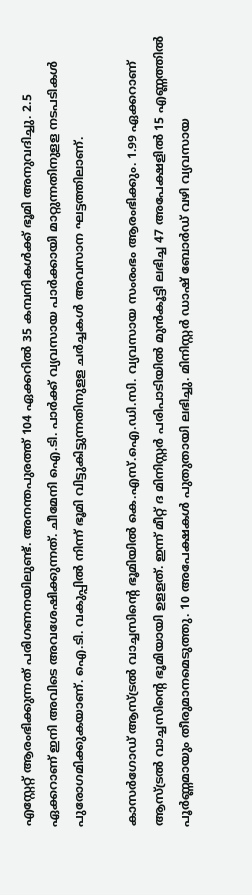എസ്റ്റേറ്റ് ആരംഭിക്കുന്നത് പരിഗണനയിലുണ്ട്. അനന്തപുരത്ത് 104 ഏക്കറില്‍ 35 കമ്പനികള്‍ക്ക് ഭൂമി അനുവദിച്ചു. 2.5 ഏക്കറാണ് ഇനി അവിടെ അവശേഷിക്കുന്നത്. ചീമേനി ഐ.ടി. പാര്‍ക്ക് വ്യവസായ പാര്‍ക്കായി മാറ്റുന്നതിനുളള നടപടികള്‍ പുരോഗമിക്കുകയാണ്. ഐ.ടി. വകുപ്പില്‍ നിന്ന് ഭൂമി വിട്ടുകിട്ടുന്നതിനുളള ചര്‍ച്ചകള്‍ അവസാന ഘട്ടത്തിലാണ്.

കാസര്‍ഗോഡ് ആസ്ട്രല്‍ വാച്ചസിൻ്റെ ഭൂമിയില്‍ കെ.എസ്.ഐ.ഡി.സി. വ്യവസായ സംരംഭം ആരംഭിക്കും. 1.99 ഏക്കറാണ് ആസ്ട്രല്‍ വാച്ചസിൻ്റെ ഭൂമിയായി ഉളളത്. ഇന്ന് മീറ്റ് ദ മിനിസ്റ്റര്‍ പരിപാടിയില്‍ മുന്‍കൂട്ടി ലഭിച്ച 47 അപേക്ഷളില്‍ 15 എണ്ണത്തില്‍ പൂര്‍ണ്ണമായും തീരുമാനമെടുത്തു. 10 അപേക്ഷകള്‍ പുതുതായി ലഭിച്ചു. മിനിസ്റ്റര്‍ ഡാഷ് ബോര്‍ഡ് വഴി വ്യവസായ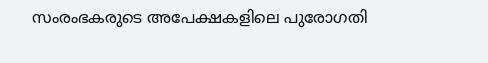സംരംഭകരുടെ അപേക്ഷകളിലെ പുരോഗതി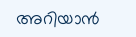അറിയാന്‍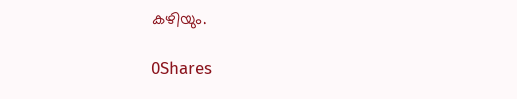കഴിയും.

0Shares